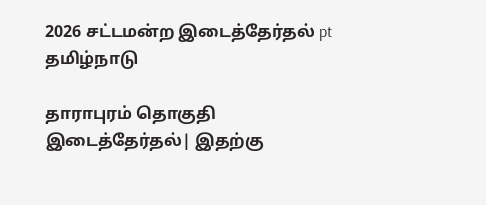2026 சட்டமன்ற இடைத்தேர்தல் pt
தமிழ்நாடு

தாராபுரம் தொகுதி இடைத்தேர்தல்| இதற்கு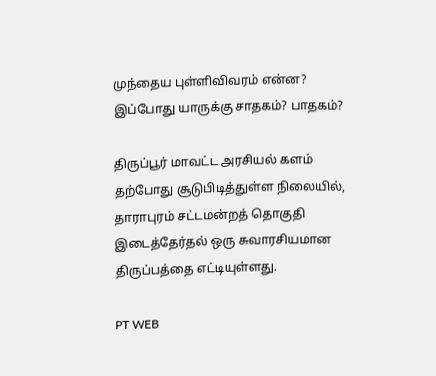முந்தைய புள்ளிவிவரம் என்ன? இப்போது யாருக்கு சாதகம்? பாதகம்?

திருப்பூர் மாவட்ட அரசியல் களம் தற்போது சூடுபிடித்துள்ள நிலையில், தாராபுரம் சட்டமன்றத் தொகுதி இடைத்தேர்தல் ஒரு சுவாரசியமான திருப்பத்தை எட்டியுள்ளது.

PT WEB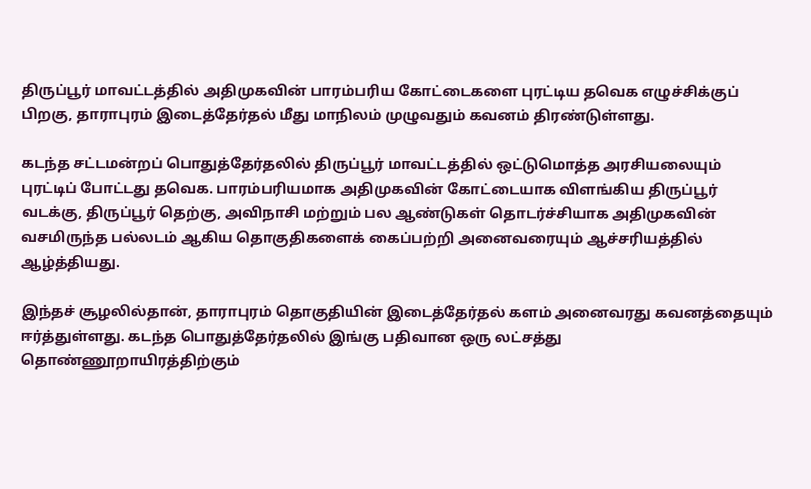திருப்பூர் மாவட்டத்தில் அதிமுகவின் பாரம்பரிய கோட்டைகளை புரட்டிய தவெக எழுச்சிக்குப் பிறகு, தாராபுரம் இடைத்தேர்தல் மீது மாநிலம் முழுவதும் கவனம் திரண்டுள்ளது.

கடந்த சட்டமன்றப் பொதுத்தேர்தலில் திருப்பூர் மாவட்டத்தில் ஒட்டுமொத்த அரசியலையும் புரட்டிப் போட்டது தவெக. பாரம்பரியமாக அதிமுகவின் கோட்டையாக விளங்கிய திருப்பூர் வடக்கு, திருப்பூர் தெற்கு, அவிநாசி மற்றும் பல ஆண்டுகள் தொடர்ச்சியாக அதிமுகவின் வசமிருந்த பல்லடம் ஆகிய தொகுதிகளைக் கைப்பற்றி அனைவரையும் ஆச்சரியத்தில் ஆழ்த்தியது.

இந்தச் சூழலில்தான், தாராபுரம் தொகுதியின் இடைத்தேர்தல் களம் அனைவரது கவனத்தையும் ஈர்த்துள்ளது. கடந்த பொதுத்தேர்தலில் இங்கு பதிவான ஒரு லட்சத்து தொண்ணூறாயிரத்திற்கும்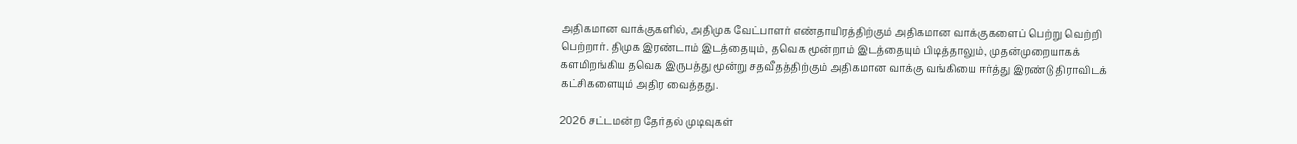அதிகமான வாக்குகளில், அதிமுக வேட்பாளர் எண்தாயிரத்திற்கும் அதிகமான வாக்குகளைப் பெற்று வெற்றி பெற்றார். திமுக இரண்டாம் இடத்தையும், தவெக மூன்றாம் இடத்தையும் பிடித்தாலும், முதன்முறையாகக் களமிறங்கிய தவெக இருபத்து மூன்று சதவீதத்திற்கும் அதிகமான வாக்கு வங்கியை ஈர்த்து இரண்டு திராவிடக் கட்சிகளையும் அதிர வைத்தது.

2026 சட்டமன்ற தேர்தல் முடிவுகள்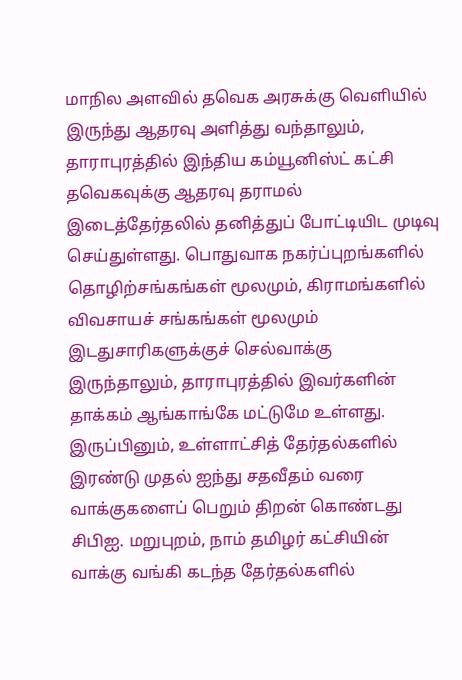மாநில அளவில் தவெக அரசுக்கு வெளியில் இருந்து ஆதரவு அளித்து வந்தாலும், தாராபுரத்தில் இந்திய கம்யூனிஸ்ட் கட்சி தவெகவுக்கு ஆதரவு தராமல் இடைத்தேர்தலில் தனித்துப் போட்டியிட முடிவு செய்துள்ளது. பொதுவாக நகர்ப்புறங்களில் தொழிற்சங்கங்கள் மூலமும், கிராமங்களில் விவசாயச் சங்கங்கள் மூலமும் இடதுசாரிகளுக்குச் செல்வாக்கு இருந்தாலும், தாராபுரத்தில் இவர்களின் தாக்கம் ஆங்காங்கே மட்டுமே உள்ளது. இருப்பினும், உள்ளாட்சித் தேர்தல்களில் இரண்டு முதல் ஐந்து சதவீதம் வரை வாக்குகளைப் பெறும் திறன் கொண்டது சிபிஐ. மறுபுறம், நாம் தமிழர் கட்சியின் வாக்கு வங்கி கடந்த தேர்தல்களில்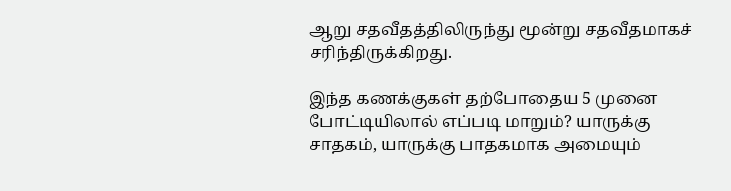ஆறு சதவீதத்திலிருந்து மூன்று சதவீதமாகச் சரிந்திருக்கிறது.

இந்த கணக்குகள் தற்போதைய 5 முனை போட்டியிலால் எப்படி மாறும்? யாருக்கு சாதகம், யாருக்கு பாதகமாக அமையும்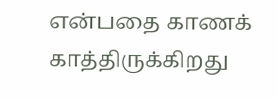என்பதை காணக் காத்திருக்கிறது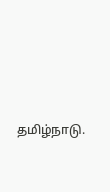தமிழ்நாடு.